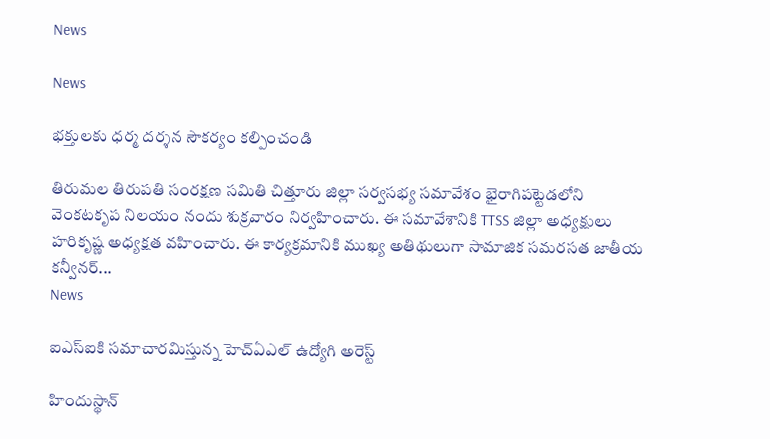News

News

భక్తులకు ధర్మ దర్శన సౌకర్యం కల్పించండి

తిరుమల తిరుపతి సంరక్షణ సమితి చిత్తూరు జిల్లా సర్వసభ్య సమావేశం భైరాగిపట్టెడలోని వెంకటకృప నిలయం నందు శుక్రవారం నిర్వహించారు. ఈ సమావేశానికి TTSS జిల్లా అధ్యక్షులు హరికృష్ణ అధ్యక్షత వహించారు. ఈ కార్యక్రమానికి ముఖ్య అతిథులుగా సామాజిక సమరసత జాతీయ కన్వీనర్...
News

ఐఎస్‌ఐకి సమాచారమిస్తున్న హెచ్‌ఏఎల్‌ ఉద్యోగి అరెస్ట్‌

హిందుస్థాన్‌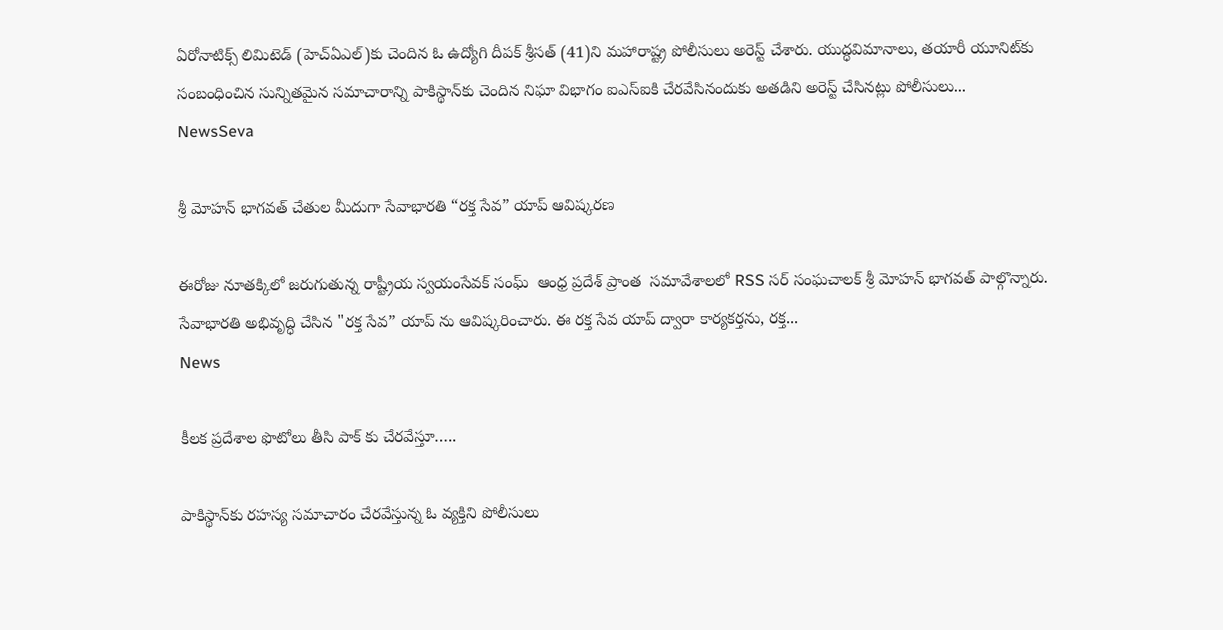ఏరోనాటిక్స్‌ లిమిటెడ్‌ (హెచ్‌ఏఎల్‌)కు చెందిన ఓ ఉద్యోగి దీపక్ శ్రీసత్ (41)ని మహారాష్ట్ర పోలీసులు అరెస్ట్‌ చేశారు. యుద్ధవిమానాలు, తయారీ యూనిట్‌కు సంబంధించిన సున్నితమైన సమాచారాన్ని పాకిస్థాన్‌కు చెందిన నిఘా విభాగం ఐఎస్‌ఐకి చేరవేసినందుకు అతడిని అరెస్ట్‌ చేసినట్లు పోలీసులు...
NewsSeva

శ్రీ మోహన్ భాగవత్ చేతుల మీదుగా సేవాభారతి “రక్త సేవ” యాప్ ఆవిష్కరణ

ఈరోజు నూతక్కిలో జరుగుతున్న రాష్ట్రీయ స్వయంసేవక్ సంఘ్  ఆంధ్ర ప్రదేశ్ ప్రాంత  సమావేశాలలో RSS సర్ సంఘచాలక్ శ్రీ మోహన్ భాగవత్ పాల్గొన్నారు. సేవాభారతి అభివృద్ధి చేసిన "రక్త సేవ” యాప్ ను ఆవిష్కరించారు. ఈ రక్త సేవ యాప్ ద్వారా కార్యకర్తను, రక్త...
News

కీలక ప్రదేశాల ఫొటోలు తీసి పాక్ కు చేరవేస్తూ…..

పాకిస్థాన్‌కు రహస్య సమాచారం చేరవేస్తున్న ఓ వ్యక్తిని పోలీసులు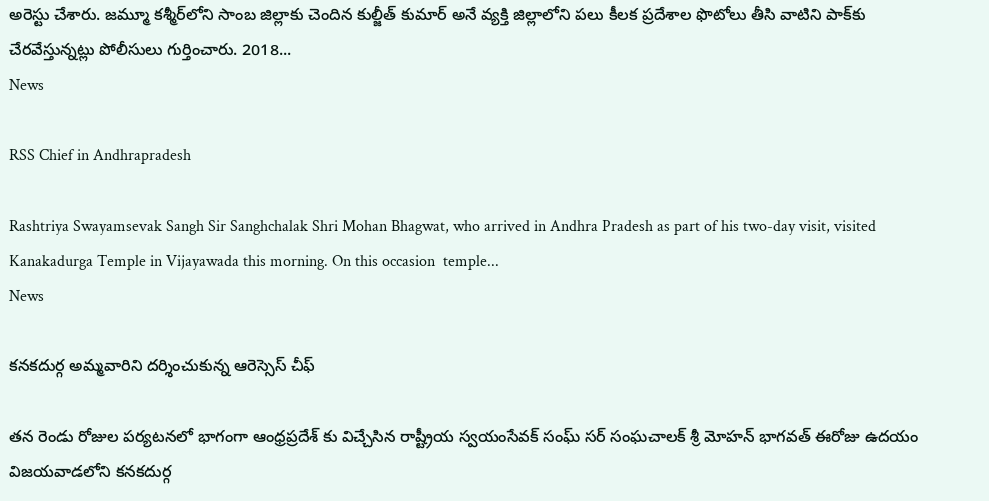అరెస్టు చేశారు. జమ్మూ కశ్మీర్‌లోని సాంబ జిల్లాకు చెందిన కుల్జీత్‌ కుమార్‌ అనే వ్యక్తి జిల్లాలోని పలు కీలక ప్రదేశాల ఫొటోలు తీసి వాటిని పాక్‌కు చేరవేస్తున్నట్లు పోలీసులు గుర్తించారు. 2018...
News

RSS Chief in Andhrapradesh

Rashtriya Swayamsevak Sangh Sir Sanghchalak Shri Mohan Bhagwat, who arrived in Andhra Pradesh as part of his two-day visit, visited Kanakadurga Temple in Vijayawada this morning. On this occasion  temple...
News

కనకదుర్గ అమ్మవారిని దర్శించుకున్న ఆరెస్సెస్ చీఫ్

తన రెండు రోజుల పర్యటనలో భాగంగా ఆంధ్రప్రదేశ్ కు విచ్చేసిన రాష్ట్రీయ స్వయంసేవక్ సంఘ్ సర్ సంఘచాలక్ శ్రీ మోహన్ భాగవత్ ఈరోజు ఉదయం విజయవాడలోని కనకదుర్గ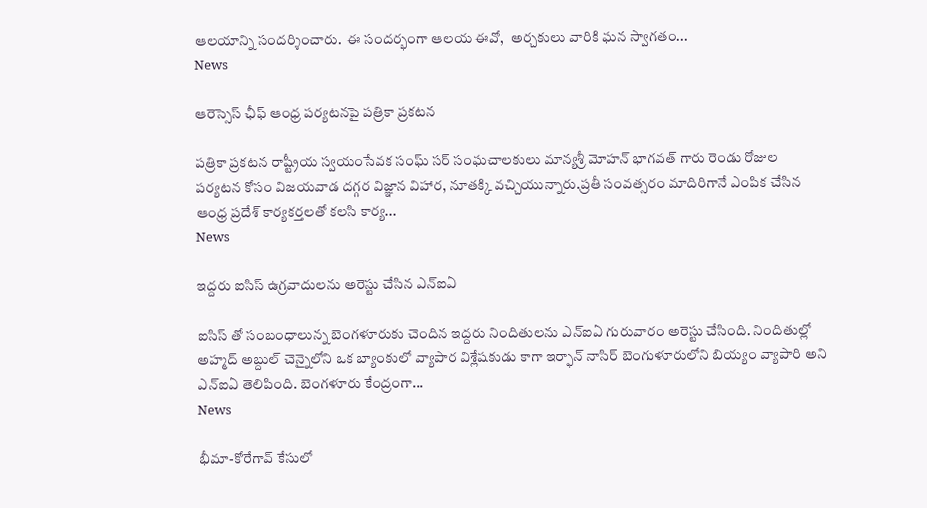ఆలయాన్ని సందర్శించారు.  ఈ సందర్భంగా ఆలయ ఈవో,  అర్చకులు వారికి ఘన స్వాగతం...
News

ఆరెస్సెస్ ఛీఫ్ ఆంధ్ర పర్యటనపై పత్రికా ప్రకటన

పత్రికా ప్రకటన రాష్ట్రీయ స్వయంసేవక సంఘ్ సర్ సంఘచాలకులు మాన్యశ్రీ మోహన్ భాగవత్ గారు రెండు రోజుల పర్యటన కోసం విజయవాడ దగ్గర విజ్ఞాన విహార, నూతక్కి వచ్చియున్నారు.ప్రతీ సంవత్సరం మాదిరిగానే ఎంపిక చేసిన ఆంధ్ర ప్రదేశ్ కార్యకర్తలతో కలసి కార్య...
News

ఇద్దరు ఐసిస్ ఉగ్రవాదులను అరెస్టు చేసిన ఎన్ఐఏ

ఐసిస్ తో సంబంధాలున్న బెంగళూరుకు చెందిన ఇద్దరు నిందితులను ఎన్ఐఏ గురువారం అరెస్టు చేసింది. నిందితుల్లో అహ్మద్ అబ్దుల్ చెన్నైలోని ఒక బ్యాంకులో వ్యాపార విశ్లేషకుడు కాగా ఇర్ఫాన్ నాసిర్ బెంగుళూరులోని బియ్యం వ్యాపారి అని ఎన్ఐఏ తెలిపింది. బెంగళూరు కేంద్రంగా...
News

భీమా-కోరేగావ్‌ కేసులో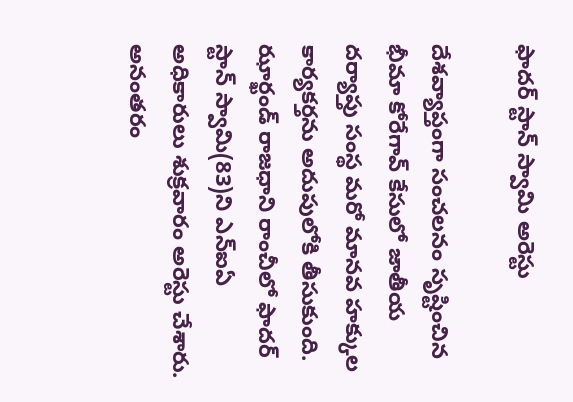ఫాదర్ స్టాన్ స్వామి అరెస్టు

దేశవ్యాప్తంగా సంచలనం సృష్టించిన భీమా కోరేగావ్ కేసులో జాతీయ దర్యాప్తు సంస్థ మరో మానవ హక్కుల కార్యకర్తను అదుపులోకి తీసుకుంది. ఝార్ఖండ్‌ రాజధాని రాంచీలో ఫాదర్ స్టాన్ స్వామి(83)ని ఎన్‌ఐఏ అధికారులు శుక్రవారం అరెస్టు చేశారు. అనంతరం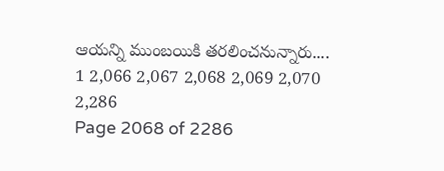ఆయన్ని ముంబయికి తరలించనున్నారు....
1 2,066 2,067 2,068 2,069 2,070 2,286
Page 2068 of 2286